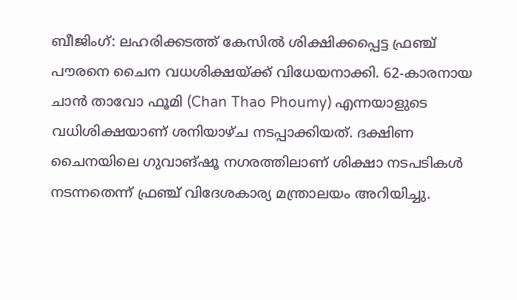ബീജിംഗ്: ലഹരിക്കടത്ത് കേസിൽ ശിക്ഷിക്കപ്പെട്ട ഫ്രഞ്ച് പൗരനെ ചൈന വധശിക്ഷയ്ക്ക് വിധേയനാക്കി. 62-കാരനായ ചാൻ താവോ ഫൂമി (Chan Thao Phoumy) എന്നയാളുടെ വധിശിക്ഷയാണ് ശനിയാഴ്ച നടപ്പാക്കിയത്. ദക്ഷിണ ചൈനയിലെ ഗുവാങ്ഷൂ നഗരത്തിലാണ് ശിക്ഷാ നടപടികൾ നടന്നതെന്ന് ഫ്രഞ്ച് വിദേശകാര്യ മന്ത്രാലയം അറിയിച്ചു.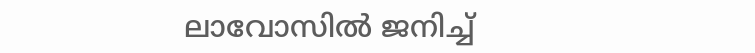ലാവോസിൽ ജനിച്ച്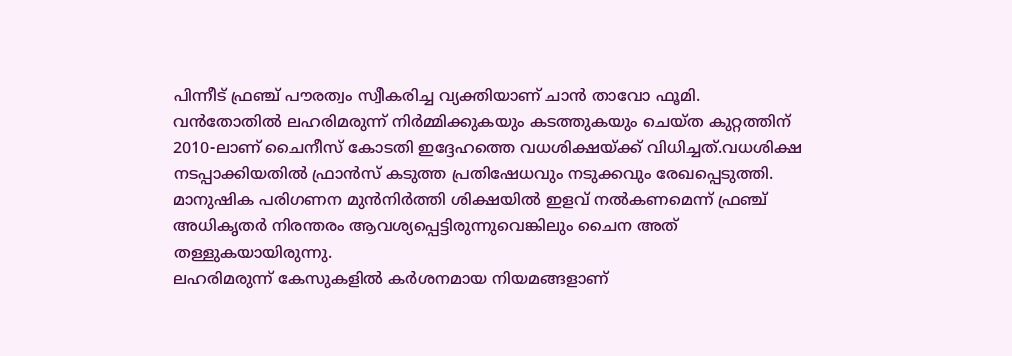പിന്നീട് ഫ്രഞ്ച് പൗരത്വം സ്വീകരിച്ച വ്യക്തിയാണ് ചാൻ താവോ ഫൂമി. വൻതോതിൽ ലഹരിമരുന്ന് നിർമ്മിക്കുകയും കടത്തുകയും ചെയ്ത കുറ്റത്തിന് 2010-ലാണ് ചൈനീസ് കോടതി ഇദ്ദേഹത്തെ വധശിക്ഷയ്ക്ക് വിധിച്ചത്.വധശിക്ഷ നടപ്പാക്കിയതിൽ ഫ്രാൻസ് കടുത്ത പ്രതിഷേധവും നടുക്കവും രേഖപ്പെടുത്തി. മാനുഷിക പരിഗണന മുൻനിർത്തി ശിക്ഷയിൽ ഇളവ് നൽകണമെന്ന് ഫ്രഞ്ച് അധികൃതർ നിരന്തരം ആവശ്യപ്പെട്ടിരുന്നുവെങ്കിലും ചൈന അത് തള്ളുകയായിരുന്നു.
ലഹരിമരുന്ന് കേസുകളിൽ കർശനമായ നിയമങ്ങളാണ്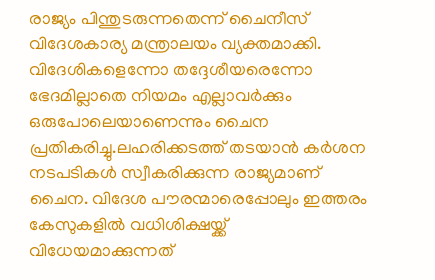രാജ്യം പിന്തുടരുന്നതെന്ന് ചൈനീസ് വിദേശകാര്യ മന്ത്രാലയം വ്യക്തമാക്കി. വിദേശികളെന്നോ തദ്ദേശീയരെന്നോ ഭേദമില്ലാതെ നിയമം എല്ലാവർക്കും ഒരുപോലെയാണെന്നും ചൈന പ്രതികരിച്ചു.ലഹരിക്കടത്ത് തടയാൻ കർശന നടപടികൾ സ്വീകരിക്കുന്ന രാജ്യമാണ് ചൈന. വിദേശ പൗരന്മാരെപ്പോലും ഇത്തരം കേസുകളിൽ വധിശിക്ഷയ്ക്ക് വിധേയമാക്കുന്നത്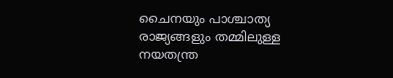ചൈനയും പാശ്ചാത്യ രാജ്യങ്ങളും തമ്മിലുള്ള നയതന്ത്ര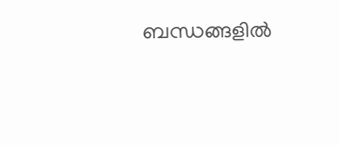ബന്ധങ്ങളിൽ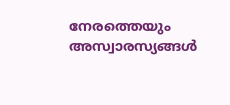നേരത്തെയും അസ്വാരസ്യങ്ങൾ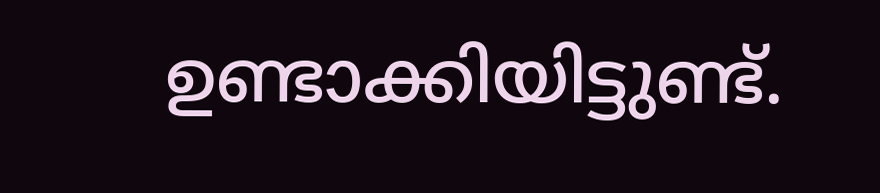ഉണ്ടാക്കിയിട്ടുണ്ട്.